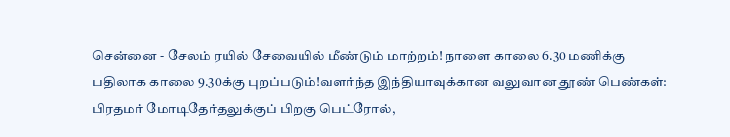சென்னை - சேலம் ரயில் சேவையில் மீண்டும் மாற்றம்! நாளை காலை 6.30 மணிக்கு பதிலாக காலை 9.30க்கு புறப்படும்!வளர்ந்த இந்தியாவுக்கான வலுவான தூண் பெண்கள்: பிரதமர் மோடிதேர்தலுக்குப் பிறகு பெட்ரோல்,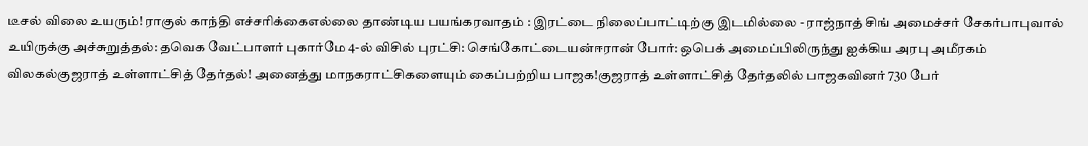டீசல் விலை உயரும்! ராகுல் காந்தி எச்சரிக்கைஎல்லை தாண்டிய பயங்கரவாதம் : இரட்டை நிலைப்பாட்டிற்கு இடமில்லை - ராஜ்நாத் சிங் அமைச்சர் சேகர்பாபுவால் உயிருக்கு அச்சுறுத்தல்: தவெக வேட்பாளர் புகார்மே 4-ல் விசில் புரட்சி: செங்கோட்டையன்ஈரான் போர்: ஒபெக் அமைப்பிலிருந்து ஐக்கிய அரபு அமீரகம் விலகல்குஜராத் உள்ளாட்சித் தேர்தல்! அனைத்து மாநகராட்சிகளையும் கைப்பற்றிய பாஜக!குஜராத் உள்ளாட்சித் தேர்தலில் பாஜகவினர் 730 பேர்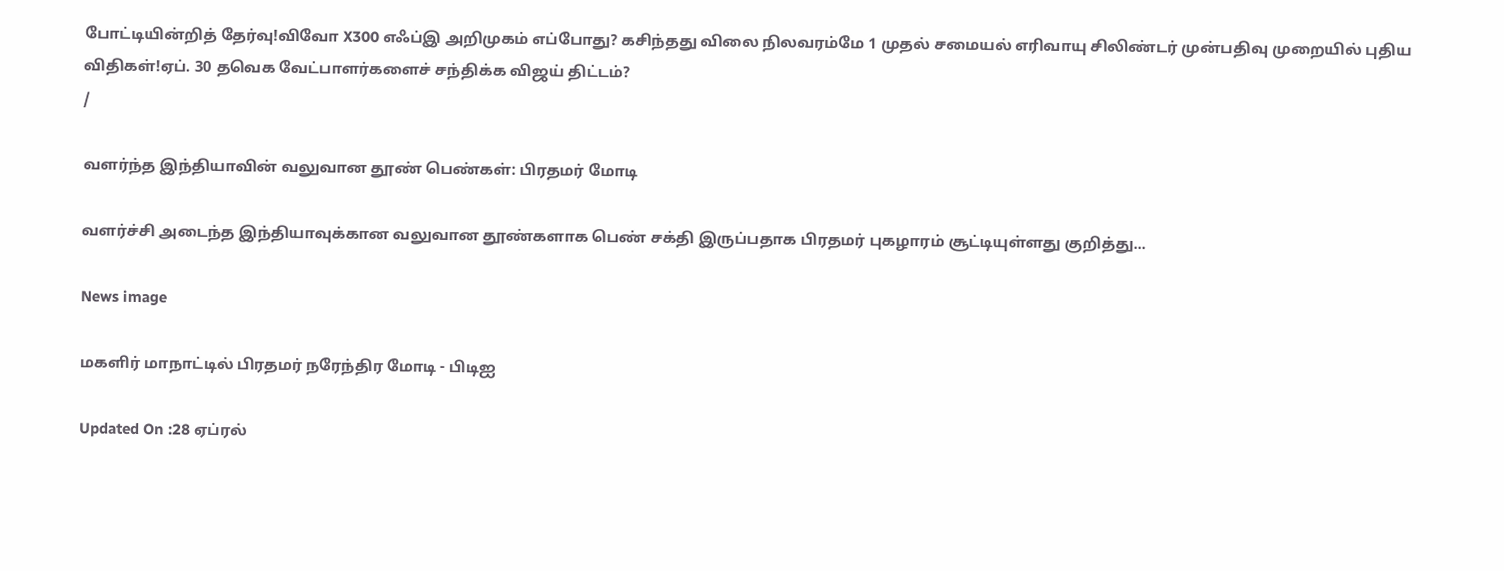போட்டியின்றித் தேர்வு!விவோ X300 எஃப்இ அறிமுகம் எப்போது? கசிந்தது விலை நிலவரம்மே 1 முதல் சமையல் எரிவாயு சிலிண்டர் முன்பதிவு முறையில் புதிய விதிகள்!ஏப். 30 தவெக வேட்பாளர்களைச் சந்திக்க விஜய் திட்டம்?
/

வளர்ந்த இந்தியாவின் வலுவான தூண் பெண்கள்: பிரதமர் மோடி

வளர்ச்சி அடைந்த இந்தியாவுக்கான வலுவான தூண்களாக பெண் சக்தி இருப்பதாக பிரதமர் புகழாரம் சூட்டியுள்ளது குறித்து...

News image

மகளிர் மாநாட்டில் பிரதமர் நரேந்திர மோடி - பிடிஐ

Updated On :28 ஏப்ரல்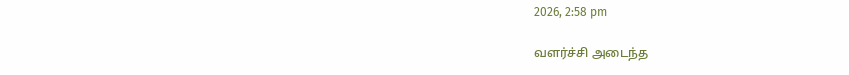2026, 2:58 pm

வளர்ச்சி அடைந்த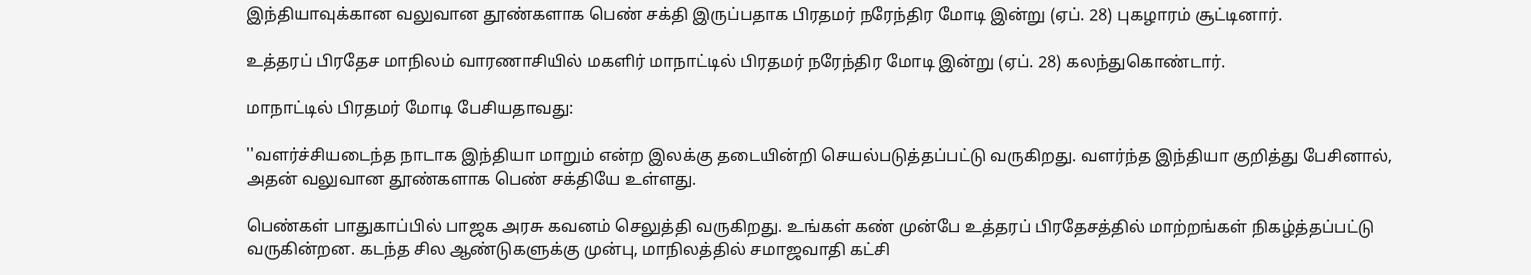இந்தியாவுக்கான வலுவான தூண்களாக பெண் சக்தி இருப்பதாக பிரதமர் நரேந்திர மோடி இன்று (ஏப். 28) புகழாரம் சூட்டினார்.

உத்தரப் பிரதேச மாநிலம் வாரணாசியில் மகளிர் மாநாட்டில் பிரதமர் நரேந்திர மோடி இன்று (ஏப். 28) கலந்துகொண்டார்.

மாநாட்டில் பிரதமர் மோடி பேசியதாவது:

''வளர்ச்சியடைந்த நாடாக இந்தியா மாறும் என்ற இலக்கு தடையின்றி செயல்படுத்தப்பட்டு வருகிறது. வளர்ந்த இந்தியா குறித்து பேசினால், அதன் வலுவான தூண்களாக பெண் சக்தியே உள்ளது.

பெண்கள் பாதுகாப்பில் பாஜக அரசு கவனம் செலுத்தி வருகிறது. உங்கள் கண் முன்பே உத்தரப் பிரதேசத்தில் மாற்றங்கள் நிகழ்த்தப்பட்டு வருகின்றன. கடந்த சில ஆண்டுகளுக்கு முன்பு, மாநிலத்தில் சமாஜவாதி கட்சி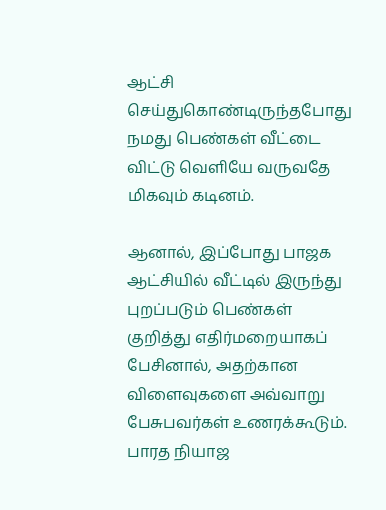ஆட்சி செய்துகொண்டிருந்தபோது நமது பெண்கள் வீட்டை விட்டு வெளியே வருவதே மிகவும் கடினம்.

ஆனால், இப்போது பாஜக ஆட்சியில் வீட்டில் இருந்து புறப்படும் பெண்கள் குறித்து எதிர்மறையாகப் பேசினால், அதற்கான விளைவுகளை அவ்வாறு பேசுபவர்கள் உணரக்கூடும். பாரத நியாஜ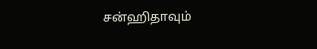சன்ஹிதாவும்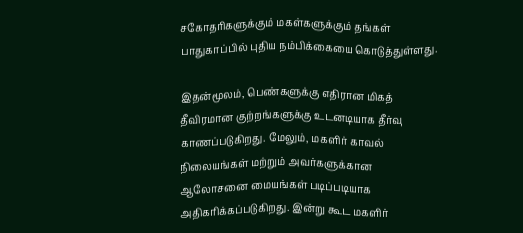சகோதரிகளுக்கும் மகள்களுக்கும் தங்கள் பாதுகாப்பில் புதிய நம்பிக்கையை கொடுத்துள்ளது.

இதன்மூலம், பெண்களுக்கு எதிரான மிகத் தீவிரமான குற்றங்களுக்கு உடனடியாக தீர்வு காணப்படுகிறது. மேலும், மகளிர் காவல் நிலையங்கள் மற்றும் அவர்களுக்கான ஆலோசனை மையங்கள் படிப்படியாக அதிகரிக்கப்படுகிறது. இன்று கூட மகளிர்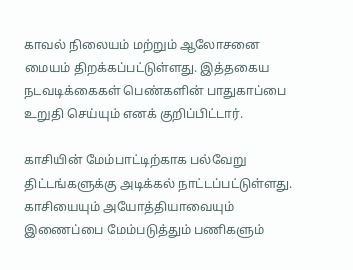காவல் நிலையம் மற்றும் ஆலோசனை மையம் திறக்கப்பட்டுள்ளது. இத்தகைய நடவடிக்கைகள் பெண்களின் பாதுகாப்பை உறுதி செய்யும் எனக் குறிப்பிட்டார்.

காசியின் மேம்பாட்டிற்காக பல்வேறு திட்டங்களுக்கு அடிக்கல் நாட்டப்பட்டுள்ளது. காசியையும் அயோத்தியாவையும் இணைப்பை மேம்படுத்தும் பணிகளும்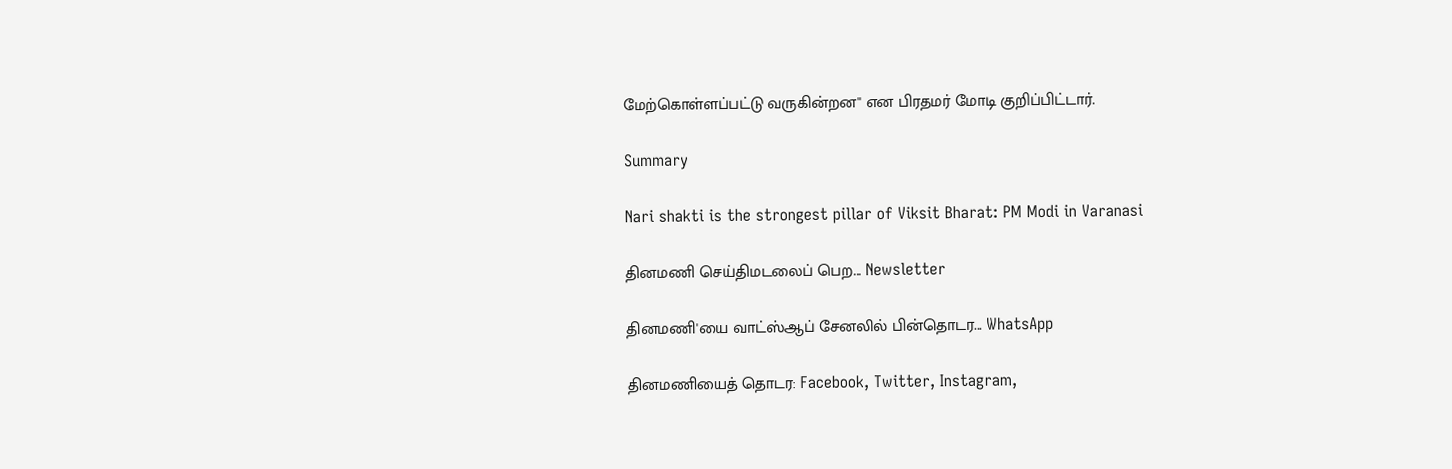மேற்கொள்ளப்பட்டு வருகின்றன'' என பிரதமர் மோடி குறிப்பிட்டார்.

Summary

Nari shakti is the strongest pillar of Viksit Bharat: PM Modi in Varanasi

தினமணி செய்திமடலைப் பெற... Newsletter

தினமணி'யை வாட்ஸ்ஆப் சேனலில் பின்தொடர... WhatsApp

தினமணியைத் தொடர: Facebook, Twitter, Instagram,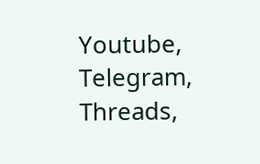Youtube, Telegram, Threads,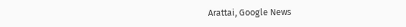Arattai, Google News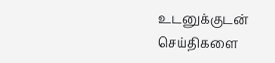உடனுக்குடன் செய்திகளை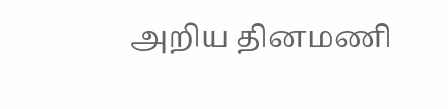அறிய தினமணி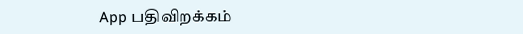App பதிவிறக்கம்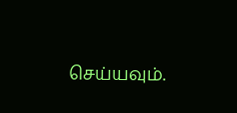செய்யவும்.